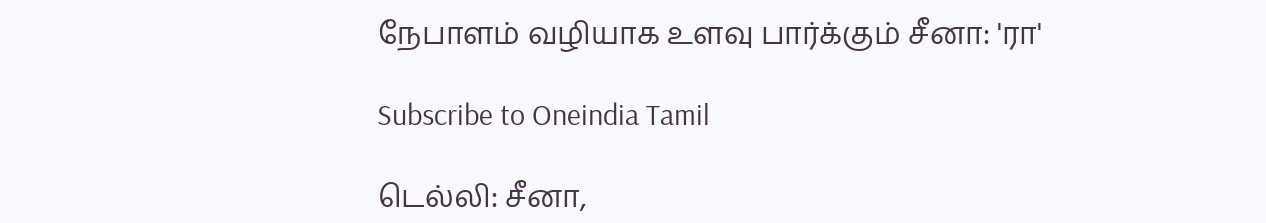நேபாளம் வழியாக உளவு பார்க்கும் சீனா: 'ரா'

Subscribe to Oneindia Tamil

டெல்லி: சீனா,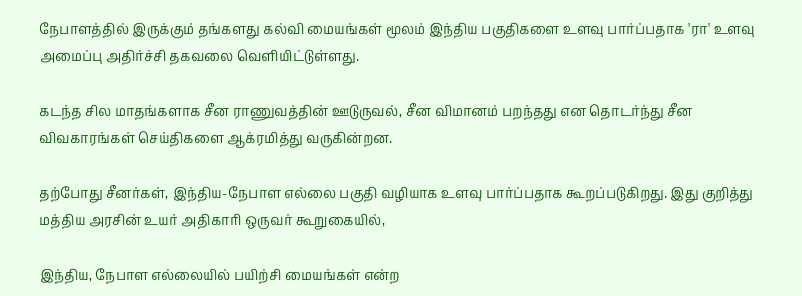நேபாளத்தில் இருக்கும் தங்களது கல்வி மையங்கள் மூலம் இந்திய பகுதிகளை உளவு பார்ப்பதாக 'ரா' உளவு அமைப்பு அதிர்ச்சி தகவலை வெளியிட்டுள்ளது.

கடந்த சில மாதங்களாக சீன ராணுவத்தின் ஊடுருவல், சீன விமானம் பறந்தது என தொடர்ந்து சீன விவகாரங்கள் செய்திகளை ஆக்ரமித்து வருகின்றன.

தற்போது சீனர்கள், இந்திய-நேபாள எல்லை பகுதி வழியாக உளவு பார்ப்பதாக கூறப்படுகிறது. இது குறித்து மத்திய அரசின் உயர் அதிகாரி ஒருவர் கூறுகையில்,

இந்திய, நேபாள எல்லையில் பயிற்சி மையங்கள் என்ற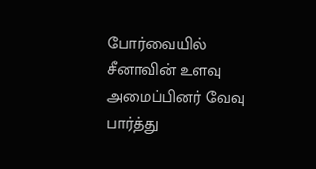போர்வையில் சீனாவின் உளவு அமைப்பினர் வேவு பார்த்து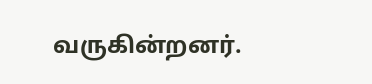வருகின்றனர்.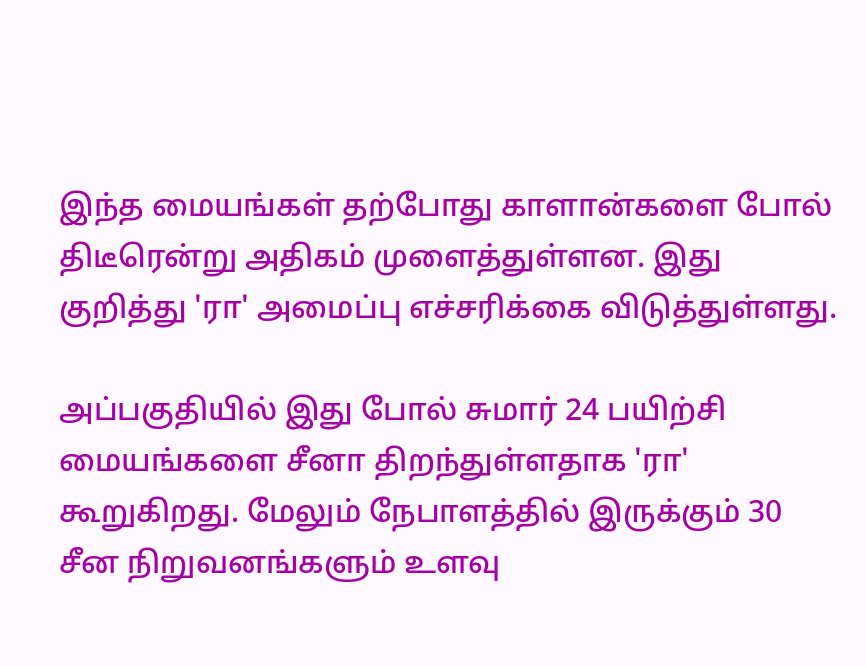இந்த மையங்கள் தற்போது காளான்களை போல் திடீரென்று அதிகம் முளைத்துள்ளன. இது குறித்து 'ரா' அமைப்பு எச்சரிக்கை விடுத்துள்ளது.

அப்பகுதியில் இது போல் சுமார் 24 பயிற்சி மையங்களை சீனா திறந்துள்ளதாக 'ரா' கூறுகிறது. மேலும் நேபாளத்தில் இருக்கும் 30 சீன நிறுவனங்களும் உளவு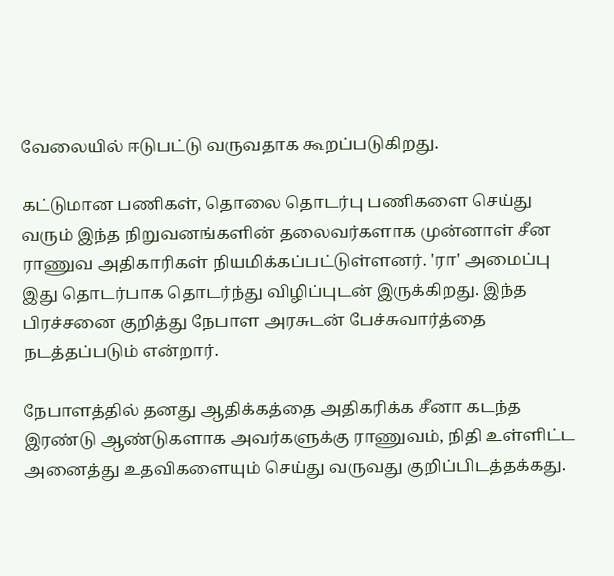வேலையில் ஈடுபட்டு வருவதாக கூறப்படுகிறது.

கட்டுமான பணிகள், தொலை தொடர்பு பணிகளை செய்து வரும் இந்த நிறுவனங்களின் தலைவர்களாக முன்னாள் சீன ராணுவ அதிகாரிகள் நியமிக்கப்பட்டுள்ளனர். 'ரா' அமைப்பு இது தொடர்பாக தொடர்ந்து விழிப்புடன் இருக்கிறது. இந்த பிரச்சனை குறித்து நேபாள அரசுடன் பேச்சுவார்த்தை நடத்தப்படும் என்றார்.

நேபாளத்தில் தனது ஆதிக்கத்தை அதிகரிக்க சீனா கடந்த இரண்டு ஆண்டுகளாக அவர்களுக்கு ராணுவம், நிதி உள்ளிட்ட அனைத்து உதவிகளையும் செய்து வருவது குறிப்பிடத்தக்கது.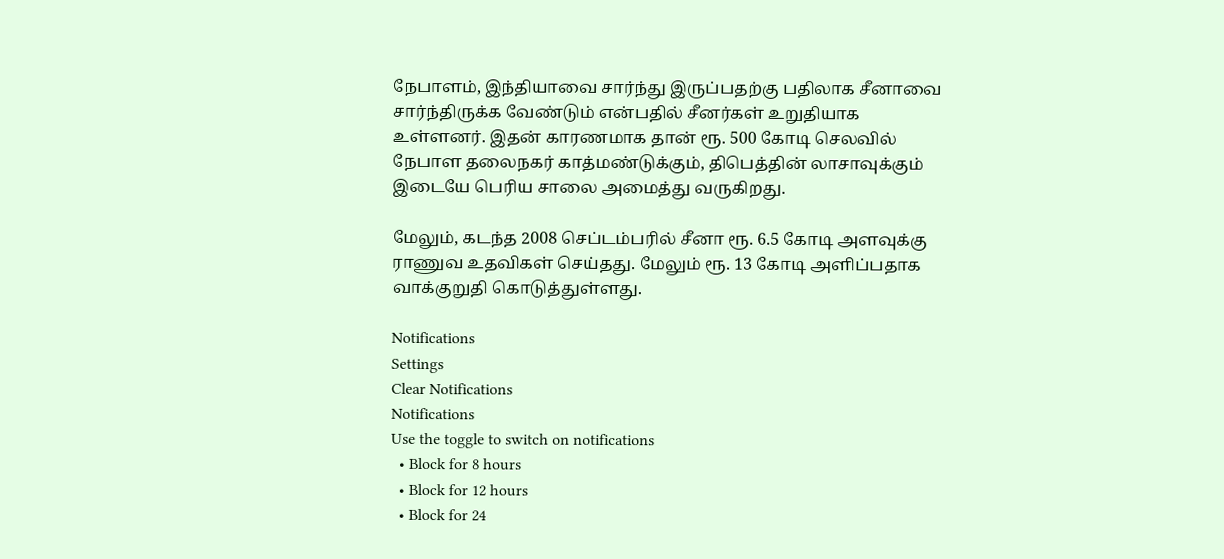நேபாளம், இந்தியாவை சார்ந்து இருப்பதற்கு பதிலாக சீனாவை சார்ந்திருக்க வேண்டும் என்பதில் சீனர்கள் உறுதியாக உள்ளனர். இதன் காரணமாக தான் ரூ. 500 கோடி செலவில் நேபாள தலைநகர் காத்மண்டுக்கும், திபெத்தின் லாசாவுக்கும் இடையே பெரிய சாலை அமைத்து வருகிறது.

மேலும், கடந்த 2008 செப்டம்பரில் சீனா ரூ. 6.5 கோடி அளவுக்கு ராணுவ உதவிகள் செய்தது. மேலும் ரூ. 13 கோடி அளிப்பதாக வாக்குறுதி கொடுத்துள்ளது.

Notifications
Settings
Clear Notifications
Notifications
Use the toggle to switch on notifications
  • Block for 8 hours
  • Block for 12 hours
  • Block for 24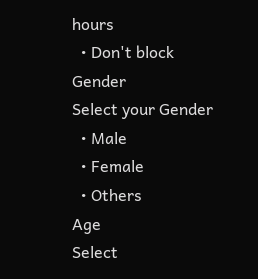hours
  • Don't block
Gender
Select your Gender
  • Male
  • Female
  • Others
Age
Select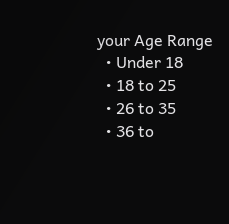your Age Range
  • Under 18
  • 18 to 25
  • 26 to 35
  • 36 to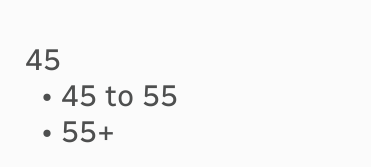45
  • 45 to 55
  • 55+